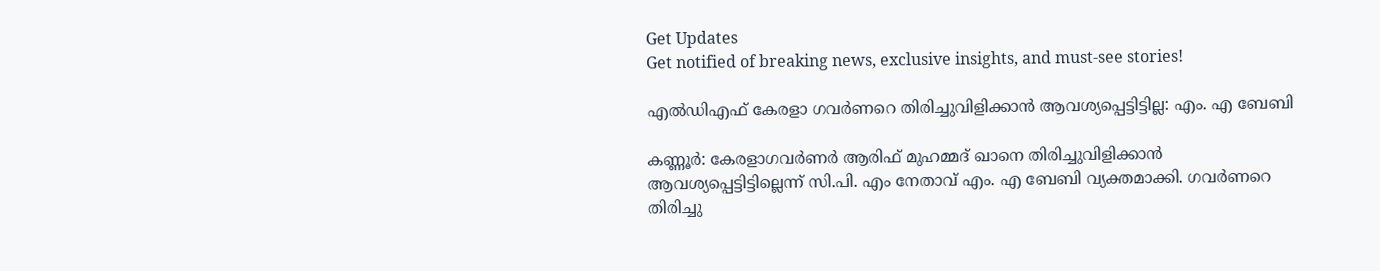Get Updates
Get notified of breaking news, exclusive insights, and must-see stories!

എല്‍ഡിഎഫ് കേരളാ ഗവര്‍ണറെ തിരിച്ചുവിളിക്കാന്‍ ആവശ്യപ്പെട്ടിട്ടില്ല: എം. എ ബേബി

കണ്ണൂര്‍: കേരളാഗവര്‍ണര്‍ ആരിഫ് മുഹമ്മദ് ഖാനെ തിരിച്ചുവിളിക്കാന്‍ ആവശ്യപ്പെട്ടിട്ടില്ലെന്ന് സി.പി. എം നേതാവ് എം. എ ബേബി വ്യക്തമാക്കി. ഗവര്‍ണറെ തിരിച്ചു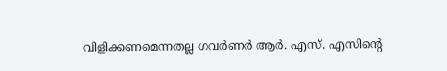വിളിക്കണമെന്നതല്ല ഗവര്‍ണര്‍ ആര്‍. എസ്. എസിന്റെ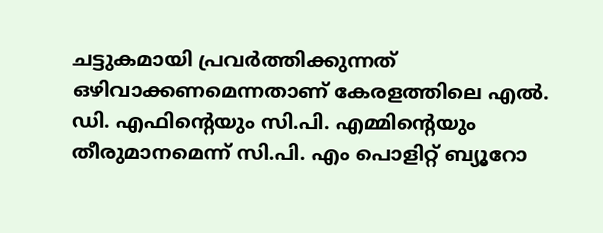ചട്ടുകമായി പ്രവര്‍ത്തിക്കുന്നത് ഒഴിവാക്കണമെന്നതാണ് കേരളത്തിലെ എല്‍. ഡി. എഫിന്റെയും സി.പി. എമ്മിന്റെയും തീരുമാനമെന്ന് സി.പി. എം പൊളിറ്റ് ബ്യൂറോ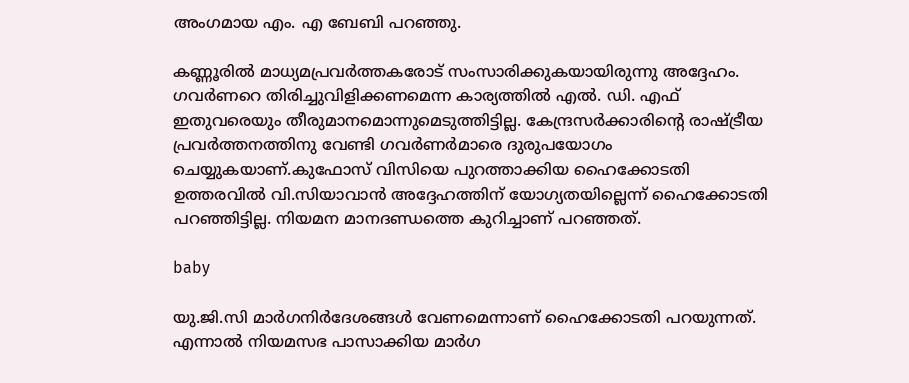അംഗമായ എം. എ ബേബി പറഞ്ഞു.

കണ്ണൂരില്‍ മാധ്യമപ്രവര്‍ത്തകരോട് സംസാരിക്കുകയായിരുന്നു അദ്ദേഹം. ഗവര്‍ണറെ തിരിച്ചുവിളിക്കണമെന്ന കാര്യത്തില്‍ എല്‍. ഡി. എഫ് ഇതുവരെയും തീരുമാനമൊന്നുമെടുത്തിട്ടില്ല. കേന്ദ്രസര്‍ക്കാരിന്റെ രാഷ്ട്രീയ പ്രവര്‍ത്തനത്തിനു വേണ്ടി ഗവര്‍ണര്‍മാരെ ദുരുപയോഗം ചെയ്യുകയാണ്.കുഫോസ് വിസിയെ പുറത്താക്കിയ ഹൈക്കോടതി ഉത്തരവില്‍ വി.സിയാവാന്‍ അദ്ദേഹത്തിന് യോഗ്യതയില്ലെന്ന് ഹൈക്കോടതി പറഞ്ഞിട്ടില്ല. നിയമന മാനദണ്ഡത്തെ കുറിച്ചാണ് പറഞ്ഞത്.

baby

യു.ജി.സി മാര്‍ഗനിര്‍ദേശങ്ങള്‍ വേണമെന്നാണ് ഹൈക്കോടതി പറയുന്നത്. എന്നാല്‍ നിയമസഭ പാസാക്കിയ മാര്‍ഗ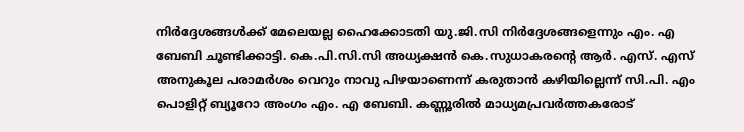നിര്‍ദ്ദേശങ്ങള്‍ക്ക് മേലെയല്ല ഹൈക്കോടതി യു.ജി.സി നിര്‍ദ്ദേശങ്ങളെന്നും എം. എ ബേബി ചൂണ്ടിക്കാട്ടി. കെ.പി.സി.സി അധ്യക്ഷന്‍ കെ.സുധാകരന്റെ ആര്‍. എസ്. എസ് അനുകൂല പരാമര്‍ശം വെറും നാവു പിഴയാണെന്ന് കരുതാന്‍ കഴിയില്ലെന്ന് സി.പി. എം പൊളിറ്റ് ബ്യൂറോ അംഗം എം. എ ബേബി. കണ്ണൂരില്‍ മാധ്യമപ്രവര്‍ത്തകരോട്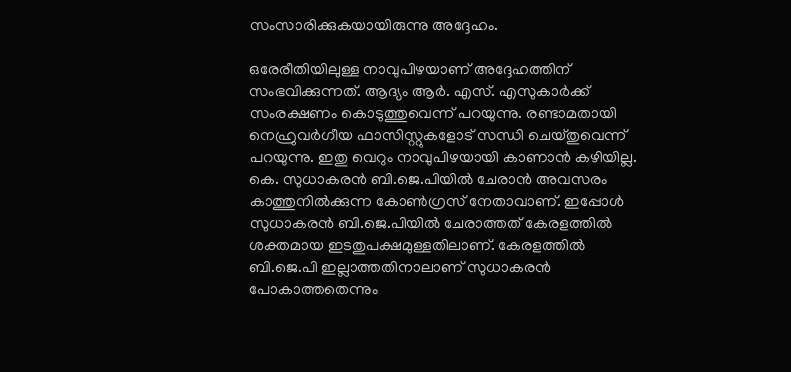സംസാരിക്കുകയായിരുന്നു അദ്ദേഹം.

ഒരേരീതിയിലുള്ള നാവുപിഴയാണ് അദ്ദേഹത്തിന് സംഭവിക്കുന്നത്. ആദ്യം ആര്‍. എസ്. എസുകാര്‍ക്ക് സംരക്ഷണം കൊടുത്തുവെന്ന് പറയുന്നു. രണ്ടാമതായി നെഹ്രുവര്‍ഗീയ ഫാസിസ്റ്റുകളോട് സന്ധി ചെയ്തുവെന്ന് പറയുന്നു. ഇതു വെറും നാവുപിഴയായി കാണാന്‍ കഴിയില്ല. കെ. സുധാകരന്‍ ബി.ജെ.പിയില്‍ ചേരാന്‍ അവസരം കാത്തുനില്‍ക്കുന്ന കോണ്‍ഗ്രസ് നേതാവാണ്. ഇപ്പോള്‍ സുധാകരന്‍ ബി.ജെ.പിയില്‍ ചേരാത്തത് കേരളത്തില്‍ ശക്തമായ ഇടതുപക്ഷമുള്ളതിലാണ്. കേരളത്തില്‍ ബി.ജെ.പി ഇല്ലാത്തതിനാലാണ് സുധാകരന്‍ പോകാത്തതെന്നും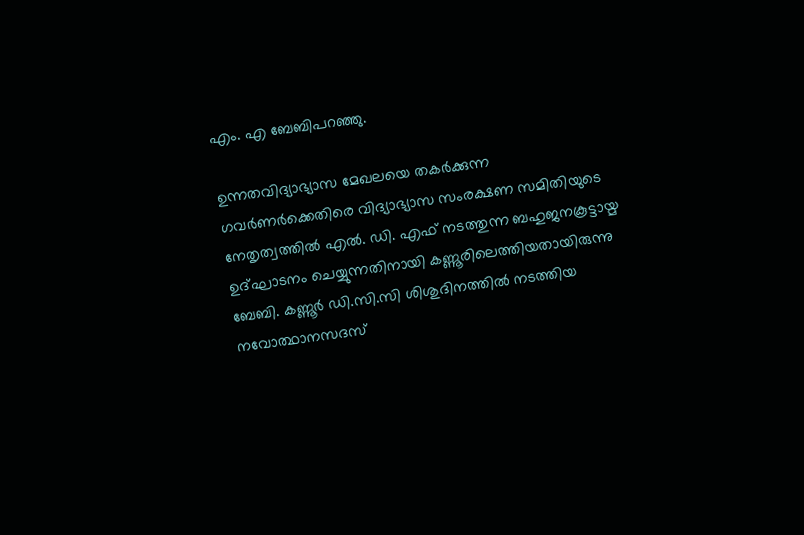എം. എ ബേബിപറഞ്ഞു.

ഉന്നതവിദ്യാഭ്യാസ മേഖലയെ തകര്‍ക്കുന്ന ഗവര്‍ണര്‍ക്കെതിരെ വിദ്യാഭ്യാസ സംരക്ഷണ സമിതിയുടെ നേതൃത്വത്തില്‍ എല്‍. ഡി. എഫ് നടത്തുന്ന ബഹുജനകൂട്ടായ്മ ഉദ്ഘാടനം ചെയ്യുന്നതിനായി കണ്ണൂരിലെത്തിയതായിരുന്നു ബേബി. കണ്ണൂര്‍ ഡി.സി.സി ശിശുദിനത്തില്‍ നടത്തിയ നവോത്ഥാനസദസ്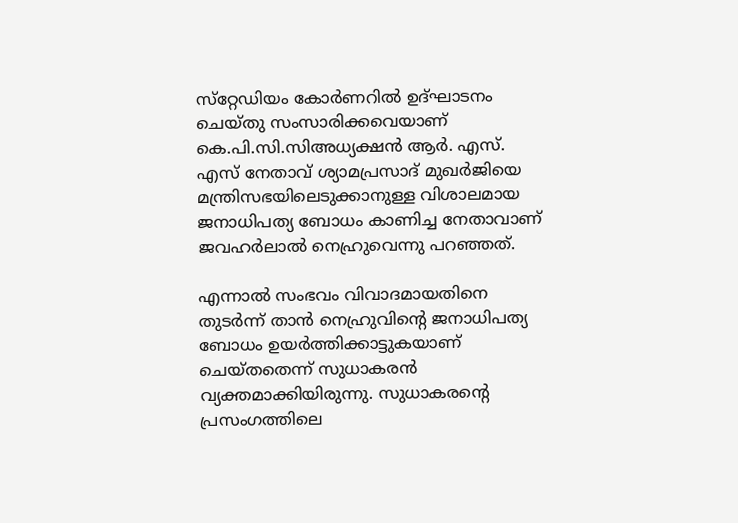സ്‌റ്റേഡിയം കോര്‍ണറില്‍ ഉദ്ഘാടനം ചെയ്തു സംസാരിക്കവെയാണ് കെ.പി.സി.സിഅധ്യക്ഷന്‍ ആര്‍. എസ്. എസ് നേതാവ് ശ്യാമപ്രസാദ് മുഖര്‍ജിയെ മന്ത്രിസഭയിലെടുക്കാനുള്ള വിശാലമായ ജനാധിപത്യ ബോധം കാണിച്ച നേതാവാണ് ജവഹര്‍ലാല്‍ നെഹ്രുവെന്നു പറഞ്ഞത്.

എന്നാല്‍ സംഭവം വിവാദമായതിനെ തുടര്‍ന്ന് താന്‍ നെഹ്രുവിന്റെ ജനാധിപത്യ ബോധം ഉയര്‍ത്തിക്കാട്ടുകയാണ് ചെയ്തതെന്ന് സുധാകരന്‍ വ്യക്തമാക്കിയിരുന്നു. സുധാകരന്റെ പ്രസംഗത്തിലെ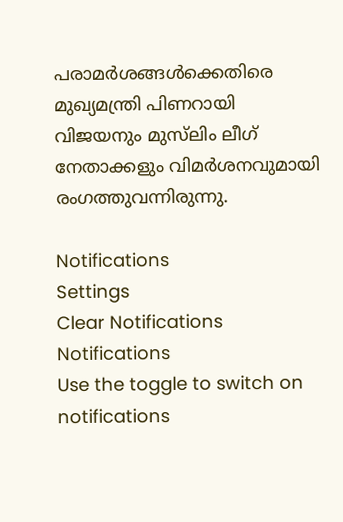പരാമര്‍ശങ്ങള്‍ക്കെതിരെ മുഖ്യമന്ത്രി പിണറായി വിജയനും മുസ്‌ലിം ലീഗ് നേതാക്കളും വിമര്‍ശനവുമായി രംഗത്തുവന്നിരുന്നു.

Notifications
Settings
Clear Notifications
Notifications
Use the toggle to switch on notifications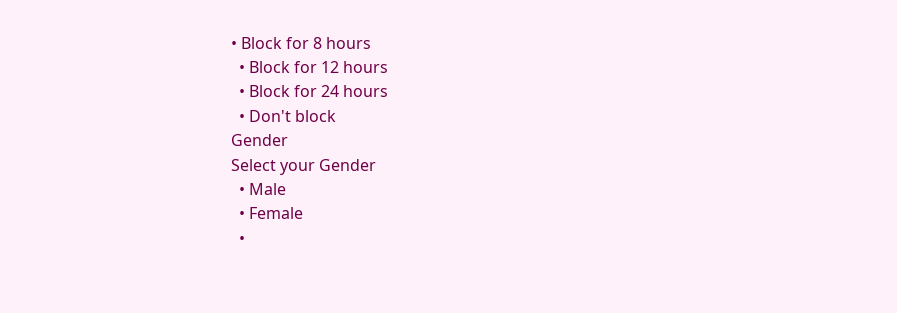• Block for 8 hours
  • Block for 12 hours
  • Block for 24 hours
  • Don't block
Gender
Select your Gender
  • Male
  • Female
  •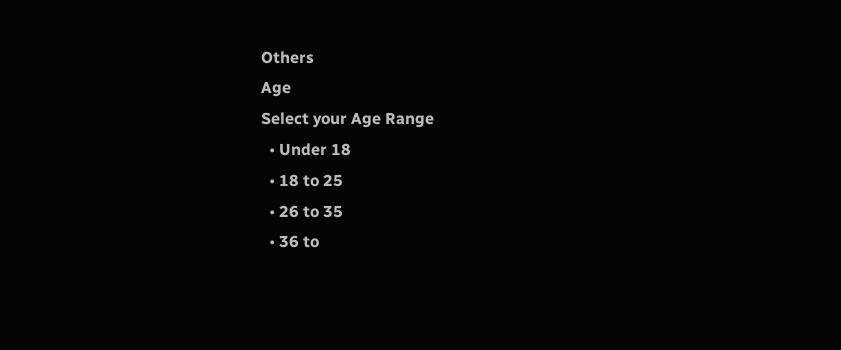Others
Age
Select your Age Range
  • Under 18
  • 18 to 25
  • 26 to 35
  • 36 to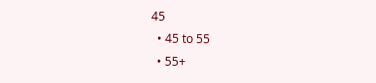45
  • 45 to 55
  • 55+